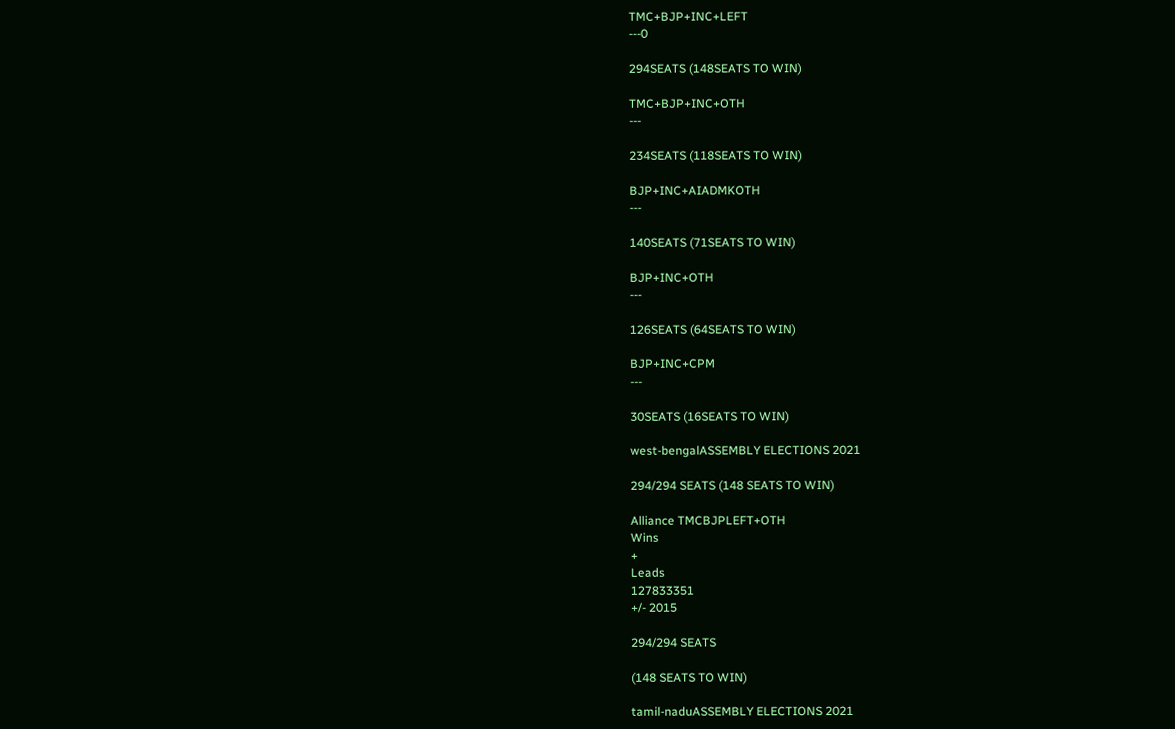TMC+BJP+INC+LEFT
---0

294SEATS (148SEATS TO WIN)

TMC+BJP+INC+OTH
---

234SEATS (118SEATS TO WIN)

BJP+INC+AIADMKOTH
---

140SEATS (71SEATS TO WIN)

BJP+INC+OTH
---

126SEATS (64SEATS TO WIN)

BJP+INC+CPM
---

30SEATS (16SEATS TO WIN)

west-bengalASSEMBLY ELECTIONS 2021

294/294 SEATS (148 SEATS TO WIN)

Alliance TMCBJPLEFT+OTH
Wins
+
Leads
127833351
+/- 2015

294/294 SEATS

(148 SEATS TO WIN)

tamil-naduASSEMBLY ELECTIONS 2021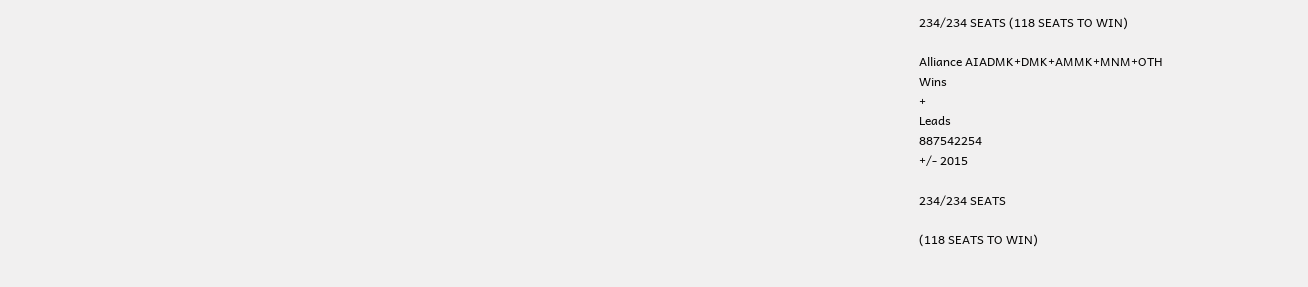234/234 SEATS (118 SEATS TO WIN)

Alliance AIADMK+DMK+AMMK+MNM+OTH
Wins
+
Leads
887542254
+/- 2015

234/234 SEATS

(118 SEATS TO WIN)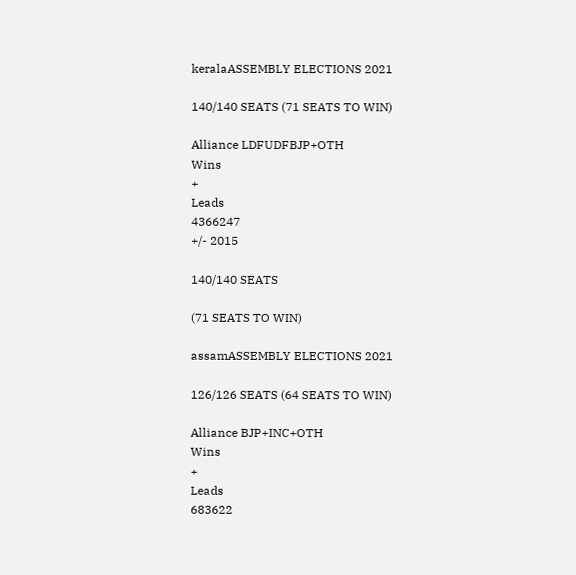keralaASSEMBLY ELECTIONS 2021

140/140 SEATS (71 SEATS TO WIN)

Alliance LDFUDFBJP+OTH
Wins
+
Leads
4366247
+/- 2015

140/140 SEATS

(71 SEATS TO WIN)

assamASSEMBLY ELECTIONS 2021

126/126 SEATS (64 SEATS TO WIN)

Alliance BJP+INC+OTH
Wins
+
Leads
683622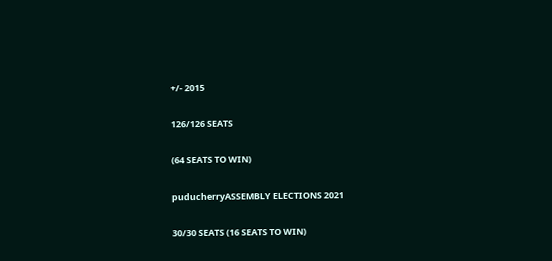+/- 2015

126/126 SEATS

(64 SEATS TO WIN)

puducherryASSEMBLY ELECTIONS 2021

30/30 SEATS (16 SEATS TO WIN)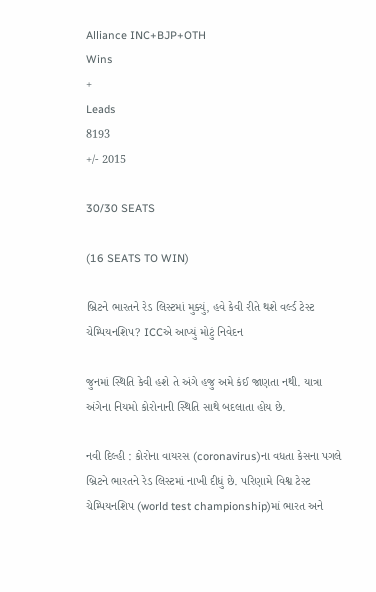Alliance INC+BJP+OTH
Wins
+
Leads
8193
+/- 2015

30/30 SEATS

(16 SEATS TO WIN)

બ્રિટને ભારતને રેડ લિસ્ટમાં મુક્યું, હવે કેવી રીતે થશે વર્લ્ડ ટેસ્ટ ચેમ્પિયનશિપ? ICCએ આપ્યું મોટું નિવેદન

જુનમાં સ્થિતિ કેવી હશે તે અંગે હજુ અમે કંઈ જાણતા નથી. યાત્રા અંગેના નિયમો કોરોનાની સ્થિતિ સાથે બદલાતા હોય છે.

નવી દિલ્હી : કોરોના વાયરસ (coronavirus)ના વધતા કેસના પગલે બ્રિટને ભારતને રેડ લિસ્ટમાં નાખી દીધું છે. પરિણામે વિશ્વ ટેસ્ટ ચેમ્પિયનશિપ (world test championship)માં ભારત અને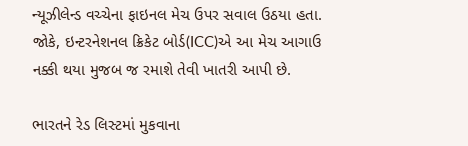ન્યૂઝીલેન્ડ વચ્ચેના ફાઇનલ મેચ ઉપર સવાલ ઉઠયા હતા. જોકે, ઇન્ટરનેશનલ ક્રિકેટ બોર્ડ(ICC)એ આ મેચ આગાઉ નક્કી થયા મુજબ જ રમાશે તેવી ખાતરી આપી છે.

ભારતને રેડ લિસ્ટમાં મુકવાના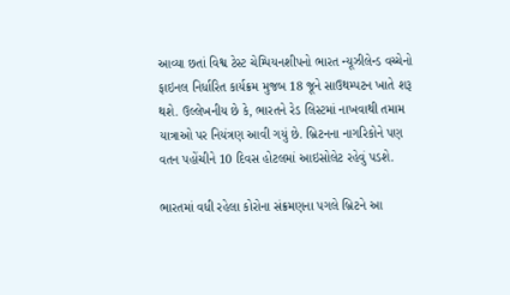આવ્યા છતાં વિશ્વ ટેસ્ટ ચેમ્પિયનશીપનો ભારત ન્યૂઝીલેન્ડ વચ્ચેનો ફાઇનલ નિર્ધારિત કાર્યક્રમ મુજબ 18 જૂને સાઉથમ્પટન ખાતે શરૂ થશે. ઉલ્લેખનીય છે કે, ભારતને રેડ લિસ્ટમાં નાખવાથી તમામ યાત્રાઓ પર નિયંત્રણ આવી ગયું છે. બ્રિટનના નાગરિકોને પણ વતન પહોંચીને 10 દિવસ હોટલમાં આઇસોલેટ રહેવું પડશે.

ભારતમાં વધી રહેલા કોરોના સંક્રમણના પગલે બ્રિટને આ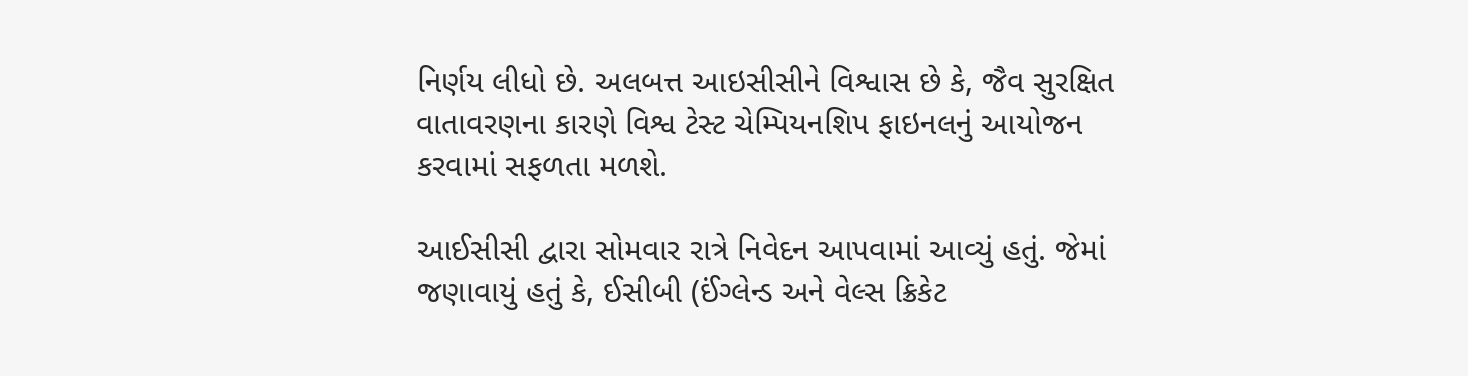નિર્ણય લીધો છે. અલબત્ત આઇસીસીને વિશ્વાસ છે કે, જૈવ સુરક્ષિત વાતાવરણના કારણે વિશ્વ ટેસ્ટ ચેમ્પિયનશિપ ફાઇનલનું આયોજન કરવામાં સફળતા મળશે.

આઈસીસી દ્વારા સોમવાર રાત્રે નિવેદન આપવામાં આવ્યું હતું. જેમાં જણાવાયું હતું કે, ઈસીબી (ઈંગ્લેન્ડ અને વેલ્સ ક્રિકેટ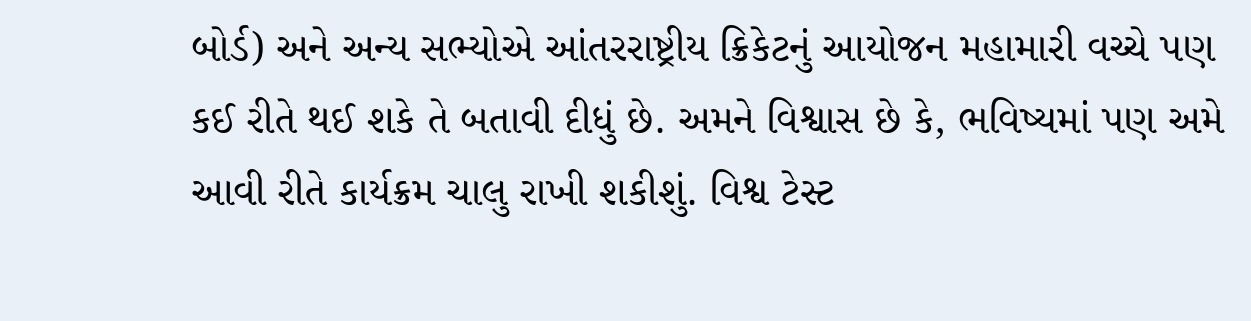બોર્ડ) અને અન્ય સભ્યોએ આંતરરાષ્ટ્રીય ક્રિકેટનું આયોજન મહામારી વચ્ચે પણ કઈ રીતે થઈ શકે તે બતાવી દીધું છે. અમને વિશ્વાસ છે કે, ભવિષ્યમાં પણ અમે આવી રીતે કાર્યક્રમ ચાલુ રાખી શકીશું. વિશ્વ ટેસ્ટ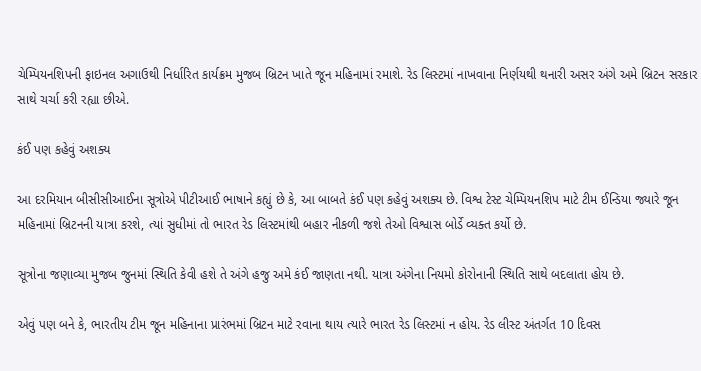ચેમ્પિયનશિપની ફાઇનલ અગાઉથી નિર્ધારિત કાર્યક્રમ મુજબ બ્રિટન ખાતે જૂન મહિનામાં રમાશે. રેડ લિસ્ટમાં નાખવાના નિર્ણયથી થનારી અસર અંગે અમે બ્રિટન સરકાર સાથે ચર્ચા કરી રહ્યા છીએ.

કંઈ પણ કહેવું અશક્ય

આ દરમિયાન બીસીસીઆઈના સૂત્રોએ પીટીઆઈ ભાષાને કહ્યું છે કે, આ બાબતે કંઈ પણ કહેવું અશક્ય છે. વિશ્વ ટેસ્ટ ચેમ્પિયનશિપ માટે ટીમ ઈન્ડિયા જ્યારે જૂન મહિનામાં બ્રિટનની યાત્રા કરશે, ત્યાં સુધીમાં તો ભારત રેડ લિસ્ટમાંથી બહાર નીકળી જશે તેઓ વિશ્વાસ બોર્ડે વ્યક્ત કર્યો છે.

સૂત્રોના જણાવ્યા મુજબ જુનમાં સ્થિતિ કેવી હશે તે અંગે હજુ અમે કંઈ જાણતા નથી. યાત્રા અંગેના નિયમો કોરોનાની સ્થિતિ સાથે બદલાતા હોય છે.

એવું પણ બને કે, ભારતીય ટીમ જૂન મહિનાના પ્રારંભમાં બ્રિટન માટે રવાના થાય ત્યારે ભારત રેડ લિસ્ટમાં ન હોય. રેડ લીસ્ટ અંતર્ગત 10 દિવસ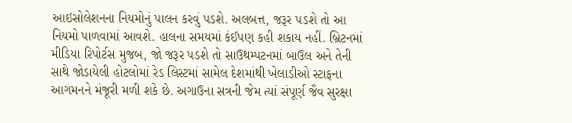આઇસોલેશનના નિયમોનું પાલન કરવું પડશે. અલબત્ત, જરૂર પડશે તો આ નિયમો પાળવામાં આવશે. હાલના સમયમાં કંઈપણ કહી શકાય નહીં. બ્રિટનમાં મીડિયા રિપોર્ટસ મુજબ, જો જરૂર પડશે તો સાઉથમ્પટનમાં બાઉલ અને તેની સાથે જોડાયેલી હોટલોમાં રેડ લિસ્ટમાં સામેલ દેશમાંથી ખેલાડીઓ સ્ટાફના આગમનને મંજૂરી મળી શકે છે. અગાઉના સત્રની જેમ ત્યાં સંપૂર્ણ જૈવ સુરક્ષા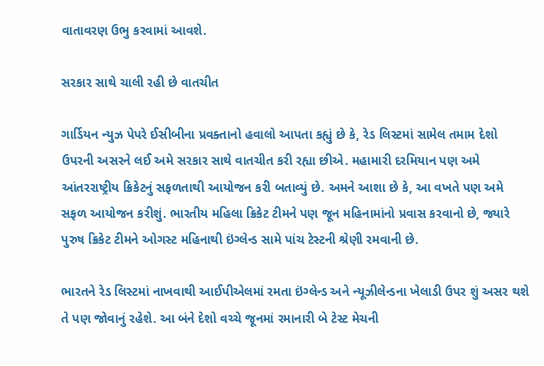વાતાવરણ ઉભુ કરવામાં આવશે.

સરકાર સાથે ચાલી રહી છે વાતચીત

ગાર્ડિયન ન્યુઝ પેપરે ઈસીબીના પ્રવક્તાનો હવાલો આપતા કહ્યું છે કે, રેડ લિસ્ટમાં સામેલ તમામ દેશો ઉપરની અસરને લઈ અમે સરકાર સાથે વાતચીત કરી રહ્યા છીએ. મહામારી દરમિયાન પણ અમે આંતરરાષ્ટ્રીય ક્રિકેટનું સફળતાથી આયોજન કરી બતાવ્યું છે. અમને આશા છે કે, આ વખતે પણ અમે સફળ આયોજન કરીશું. ભારતીય મહિલા ક્રિકેટ ટીમને પણ જૂન મહિનામાંનો પ્રવાસ કરવાનો છે, જ્યારે પુરુષ ક્રિકેટ ટીમને ઓગસ્ટ મહિનાથી ઇંગ્લેન્ડ સામે પાંચ ટેસ્ટની શ્રેણી રમવાની છે.

ભારતને રેડ લિસ્ટમાં નાખવાથી આઈપીએલમાં રમતા ઇંગ્લેન્ડ અને ન્યૂઝીલેન્ડના ખેલાડી ઉપર શું અસર થશે તે પણ જોવાનું રહેશે. આ બંને દેશો વચ્ચે જૂનમાં રમાનારી બે ટેસ્ટ મેચની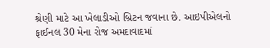શ્રેણી માટે આ ખેલાડીઓ બ્રિટન જવાના છે. આઇપીએલનો ફાઈનલ 30 મેના રોજ અમદાવાદમાં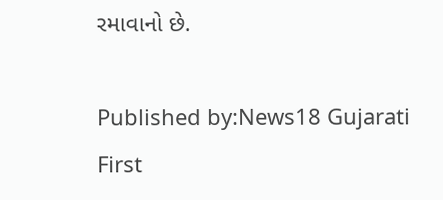રમાવાનો છે.

Published by:News18 Gujarati
First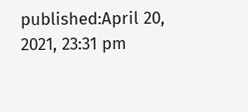published:April 20, 2021, 23:31 pm